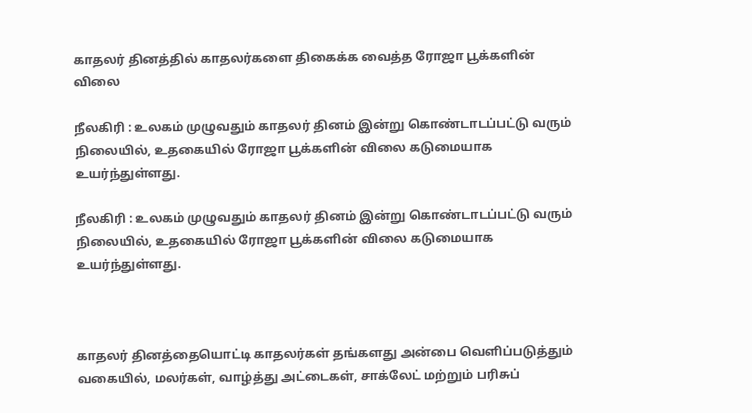காதலர் தினத்தில் காதலர்களை திகைக்க வைத்த ரோஜா பூக்களின் விலை

நீலகிரி : உலகம் முழுவதும் காதலர் தினம் இன்று கொண்டாடப்பட்டு வரும் நிலையில், உதகையில் ரோஜா பூக்களின் விலை கடுமையாக உயர்ந்துள்ளது.

நீலகிரி : உலகம் முழுவதும் காதலர் தினம் இன்று கொண்டாடப்பட்டு வரும் நிலையில், உதகையில் ரோஜா பூக்களின் விலை கடுமையாக உயர்ந்துள்ளது.



காதலர் தினத்தையொட்டி காதலர்கள் தங்களது அன்பை வெளிப்படுத்தும் வகையில், மலர்கள், வாழ்த்து அட்டைகள், சாக்லேட் மற்றும் பரிசுப்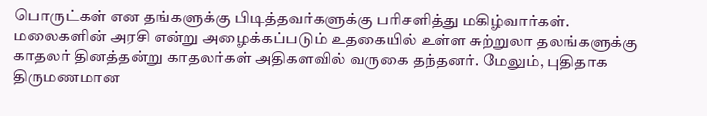பொருட்கள் என தங்களுக்கு பிடித்தவர்களுக்கு பரிசளித்து மகிழ்வார்கள். மலைகளின் அரசி என்று அழைக்கப்படும் உதகையில் உள்ள சுற்றுலா தலங்களுக்கு காதலர் தினத்தன்று காதலர்கள் அதிகளவில் வருகை தந்தனர். மேலும், புதிதாக திருமணமான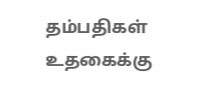தம்பதிகள் உதகைக்கு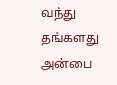வந்து தங்களது அன்பை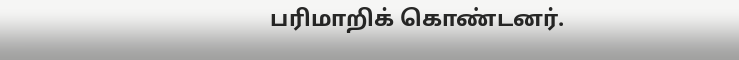பரிமாறிக் கொண்டனர்.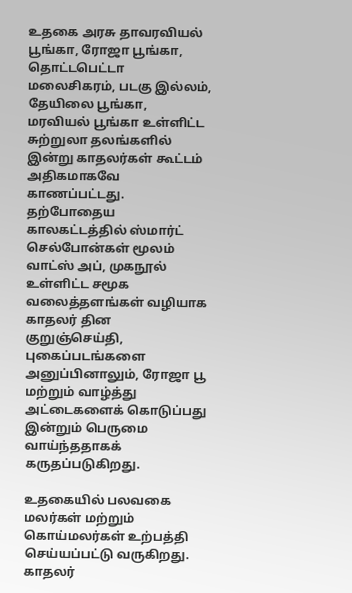உதகை அரசு தாவரவியல் பூங்கா, ரோஜா பூங்கா, தொட்டபெட்டா மலைசிகரம், படகு இல்லம், தேயிலை பூங்கா, மரவியல் பூங்கா உள்ளிட்ட சுற்றுலா தலங்களில் இன்று காதலர்கள் கூட்டம் அதிகமாகவே காணப்பட்டது. தற்போதைய காலகட்டத்தில் ஸ்மார்ட் செல்போன்கள் மூலம் வாட்ஸ் அப், முகநூல் உள்ளிட்ட சமூக வலைத்தளங்கள் வழியாக காதலர் தின குறுஞ்செய்தி, புகைப்படங்களை அனுப்பினாலும், ரோஜா பூ மற்றும் வாழ்த்து அட்டைகளைக் கொடுப்பது இன்றும் பெருமை வாய்ந்ததாகக் கருதப்படுகிறது.

உதகையில் பலவகை மலர்கள் மற்றும் கொய்மலர்கள் உற்பத்தி செய்யப்பட்டு வருகிறது. காதலர்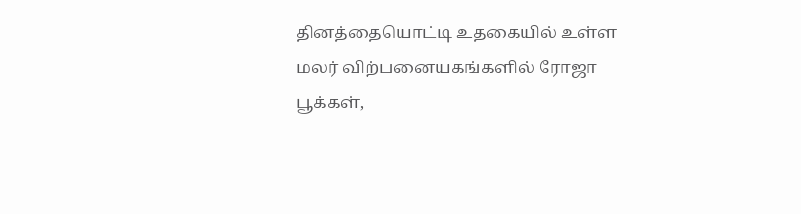தினத்தையொட்டி உதகையில் உள்ள மலர் விற்பனையகங்களில் ரோஜா பூக்கள்,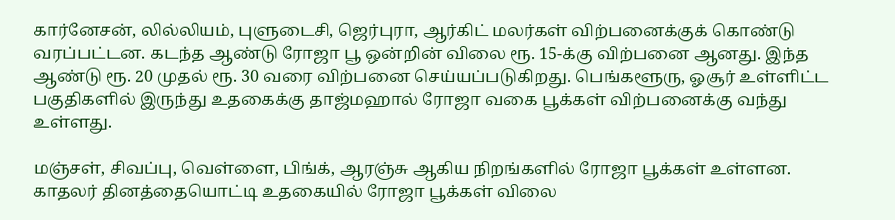கார்னேசன், லில்லியம், புளுடைசி, ஜெர்புரா, ஆர்கிட் மலர்கள் விற்பனைக்குக் கொண்டு வரப்பட்டன. கடந்த ஆண்டு ரோஜா பூ ஒன்றின் விலை ரூ. 15-க்கு விற்பனை ஆனது. இந்த ஆண்டு ரூ. 20 முதல் ரூ. 30 வரை விற்பனை செய்யப்படுகிறது. பெங்களூரு, ஓசூர் உள்ளிட்ட பகுதிகளில் இருந்து உதகைக்கு தாஜ்மஹால் ரோஜா வகை பூக்கள் விற்பனைக்கு வந்து உள்ளது.

மஞ்சள், சிவப்பு, வெள்ளை, பிங்க், ஆரஞ்சு ஆகிய நிறங்களில் ரோஜா பூக்கள் உள்ளன. காதலர் தினத்தையொட்டி உதகையில் ரோஜா பூக்கள் விலை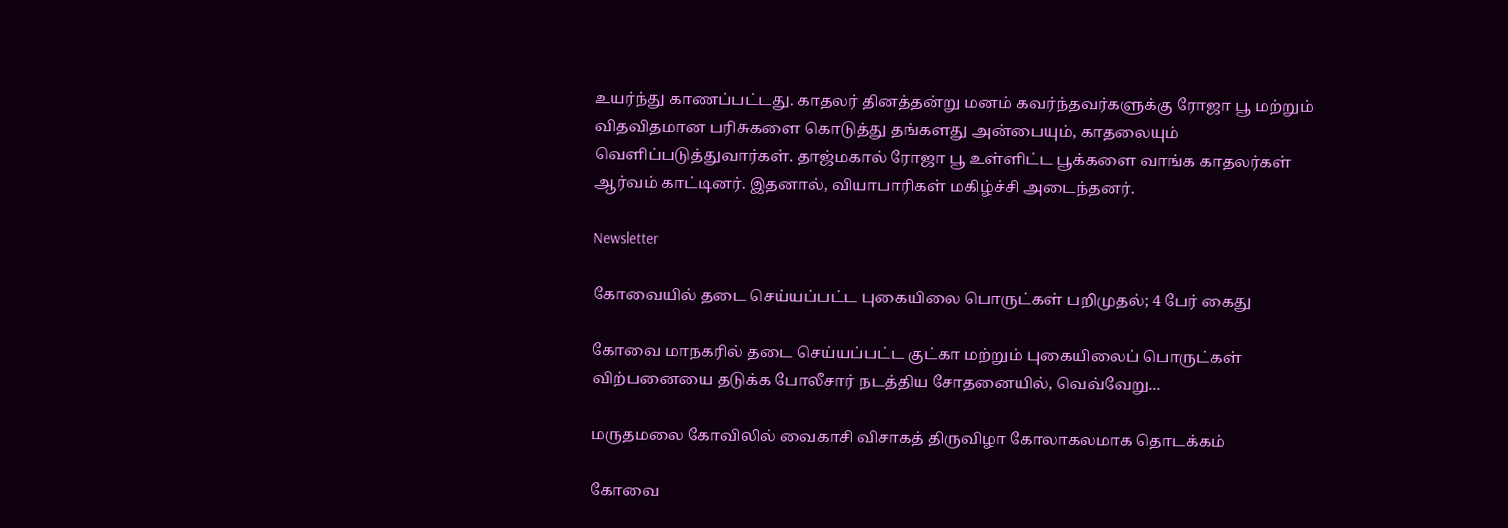உயர்ந்து காணப்பட்டது. காதலர் தினத்தன்று மனம் கவர்ந்தவர்களுக்கு ரோஜா பூ மற்றும் விதவிதமான பரிசுகளை கொடுத்து தங்களது அன்பையும், காதலையும் வெளிப்படுத்துவார்கள். தாஜ்மகால் ரோஜா பூ உள்ளிட்ட பூக்களை வாங்க காதலர்கள் ஆர்வம் காட்டினர். இதனால், வியாபாரிகள் மகிழ்ச்சி அடைந்தனர்.

Newsletter

கோவையில் தடை செய்யப்பட்ட புகையிலை பொருட்கள் பறிமுதல்; 4 பேர் கைது

கோவை மாநகரில் தடை செய்யப்பட்ட குட்கா மற்றும் புகையிலைப் பொருட்கள் விற்பனையை தடுக்க போலீசார் நடத்திய சோதனையில், வெவ்வேறு...

மருதமலை கோவிலில் வைகாசி விசாகத் திருவிழா கோலாகலமாக தொடக்கம்

கோவை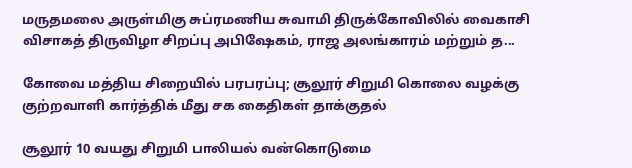மருதமலை அருள்மிகு சுப்ரமணிய சுவாமி திருக்கோவிலில் வைகாசி விசாகத் திருவிழா சிறப்பு அபிஷேகம், ராஜ அலங்காரம் மற்றும் த...

கோவை மத்திய சிறையில் பரபரப்பு; சூலூர் சிறுமி கொலை வழக்கு குற்றவாளி கார்த்திக் மீது சக கைதிகள் தாக்குதல்

சூலூர் 10 வயது சிறுமி பாலியல் வன்கொடுமை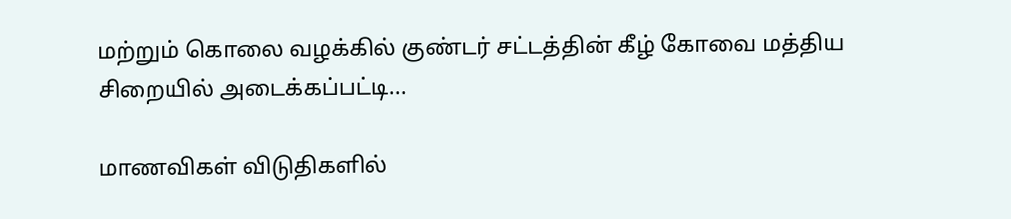மற்றும் கொலை வழக்கில் குண்டர் சட்டத்தின் கீழ் கோவை மத்திய சிறையில் அடைக்கப்பட்டி...

மாணவிகள் விடுதிகளில்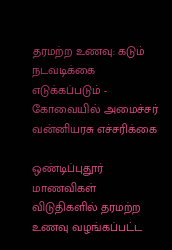தரமற்ற உணவு: கடும் நடவடிக்கை எடுக்கப்படும் - கோவையில் அமைச்சர் வன்னியரசு எச்சரிக்கை

ஒண்டிப்புதூர் மாணவிகள் விடுதிகளில் தரமற்ற உணவு வழங்கப்பட்ட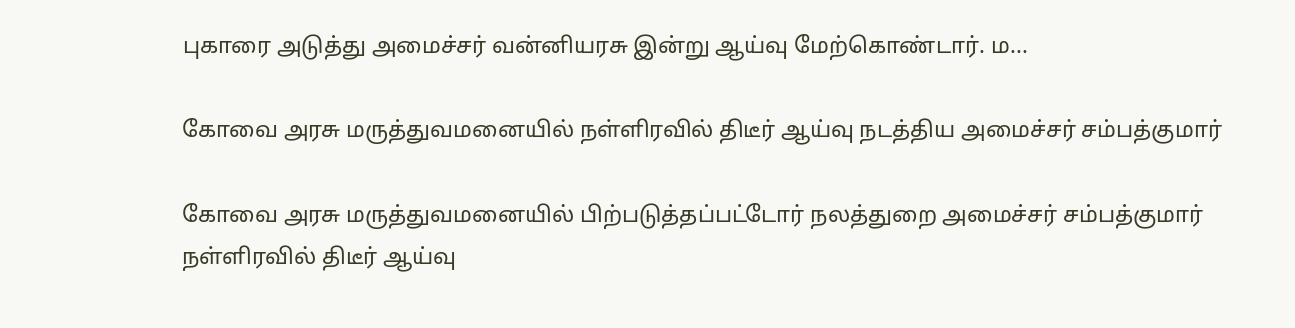புகாரை அடுத்து அமைச்சர் வன்னியரசு இன்று ஆய்வு மேற்கொண்டார். ம...

கோவை அரசு மருத்துவமனையில் நள்ளிரவில் திடீர் ஆய்வு நடத்திய அமைச்சர் சம்பத்குமார்

கோவை அரசு மருத்துவமனையில் பிற்படுத்தப்பட்டோர் நலத்துறை அமைச்சர் சம்பத்குமார் நள்ளிரவில் திடீர் ஆய்வு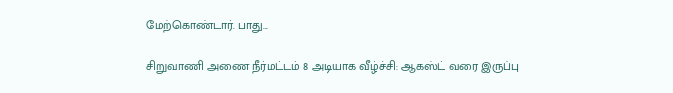மேற்கொண்டார். பாது...

சிறுவாணி அணை நீர்மட்டம் 8 அடியாக வீழ்ச்சி: ஆகஸ்ட் வரை இருப்பு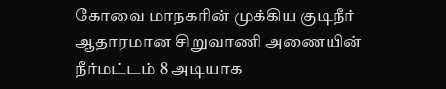கோவை மாநகரின் முக்கிய குடிநீர் ஆதாரமான சிறுவாணி அணையின் நீர்மட்டம் 8 அடியாக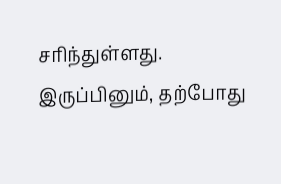சரிந்துள்ளது. இருப்பினும், தற்போது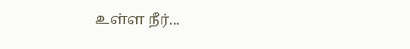உள்ள நீர்...